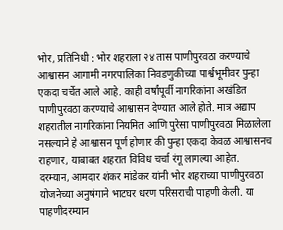भोर, प्रतिनिधी : भोर शहराला २४ तास पाणीपुरवठा करण्याचे आश्वासन आगामी नगरपालिका निवडणुकीच्या पार्श्वभूमीवर पुन्हा एकदा चर्चेत आले आहे. काही वर्षांपूर्वी नागरिकांना अखंडित पाणीपुरवठा करण्याचे आश्वासन देण्यात आले होते. मात्र अद्याप शहरातील नागरिकांना नियमित आणि पुरेसा पाणीपुरवठा मिळालेला नसल्याने हे आश्वासन पूर्ण होणार की पुन्हा एकदा केवळ आश्वासनच राहणार, याबाबत शहरात विविध चर्चा रंगू लागल्या आहेत.
दरम्यान, आमदार शंकर मांडेकर यांनी भोर शहराच्या पाणीपुरवठा योजनेच्या अनुषंगाने भाटघर धरण परिसराची पाहणी केली. या पाहणीदरम्यान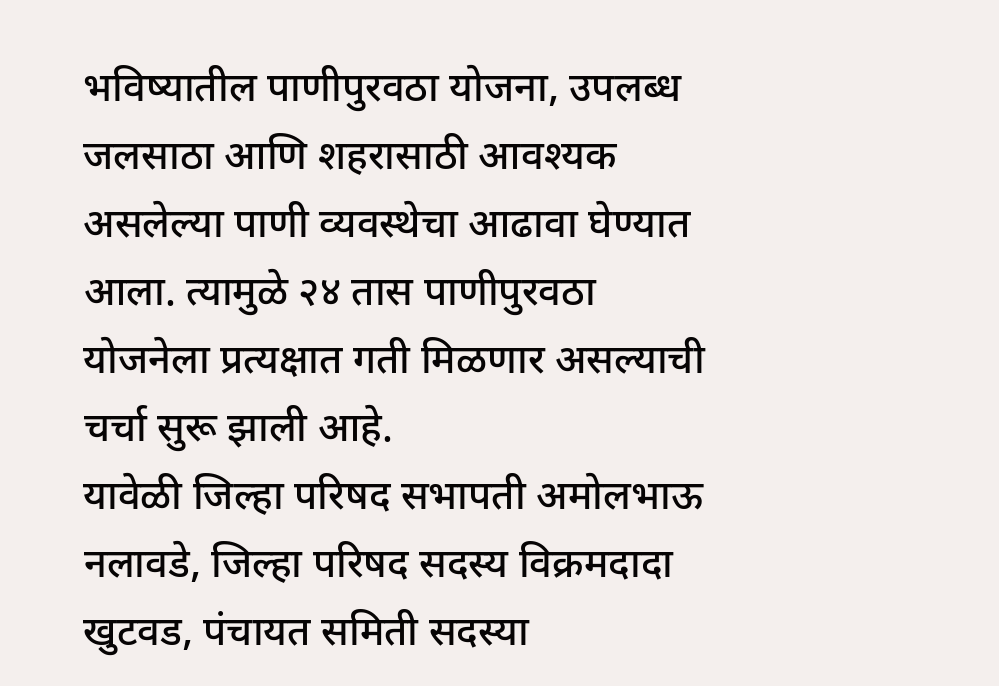भविष्यातील पाणीपुरवठा योजना, उपलब्ध जलसाठा आणि शहरासाठी आवश्यक असलेल्या पाणी व्यवस्थेचा आढावा घेण्यात आला. त्यामुळे २४ तास पाणीपुरवठा योजनेला प्रत्यक्षात गती मिळणार असल्याची चर्चा सुरू झाली आहे.
यावेळी जिल्हा परिषद सभापती अमोलभाऊ नलावडे, जिल्हा परिषद सदस्य विक्रमदादा खुटवड, पंचायत समिती सदस्या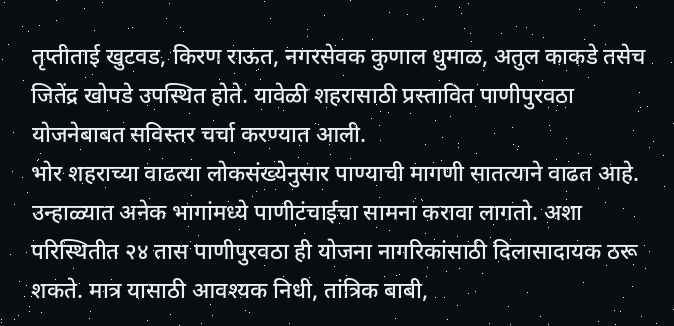तृप्तीताई खुटवड, किरण राऊत, नगरसेवक कुणाल धुमाळ, अतुल काकडे तसेच जितेंद्र खोपडे उपस्थित होते. यावेळी शहरासाठी प्रस्तावित पाणीपुरवठा योजनेबाबत सविस्तर चर्चा करण्यात आली.
भोर शहराच्या वाढत्या लोकसंख्येनुसार पाण्याची मागणी सातत्याने वाढत आहे. उन्हाळ्यात अनेक भागांमध्ये पाणीटंचाईचा सामना करावा लागतो. अशा परिस्थितीत २४ तास पाणीपुरवठा ही योजना नागरिकांसाठी दिलासादायक ठरू शकते. मात्र यासाठी आवश्यक निधी, तांत्रिक बाबी,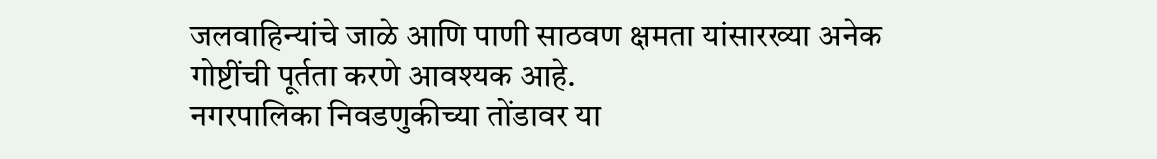जलवाहिन्यांचे जाळे आणि पाणी साठवण क्षमता यांसारख्या अनेक गोष्टींची पूर्तता करणे आवश्यक आहे.
नगरपालिका निवडणुकीच्या तोंडावर या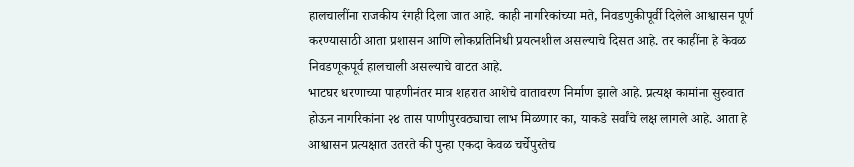हालचालींना राजकीय रंगही दिला जात आहे. काही नागरिकांच्या मते, निवडणुकीपूर्वी दिलेले आश्वासन पूर्ण करण्यासाठी आता प्रशासन आणि लोकप्रतिनिधी प्रयत्नशील असल्याचे दिसत आहे. तर काहींना हे केवळ निवडणूकपूर्व हालचाली असल्याचे वाटत आहे.
भाटघर धरणाच्या पाहणीनंतर मात्र शहरात आशेचे वातावरण निर्माण झाले आहे. प्रत्यक्ष कामांना सुरुवात होऊन नागरिकांना २४ तास पाणीपुरवठ्याचा लाभ मिळणार का, याकडे सर्वांचे लक्ष लागले आहे. आता हे आश्वासन प्रत्यक्षात उतरते की पुन्हा एकदा केवळ चर्चेपुरतेच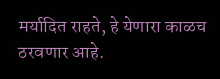मर्यादित राहते, हे येणारा काळच ठरवणार आहे.